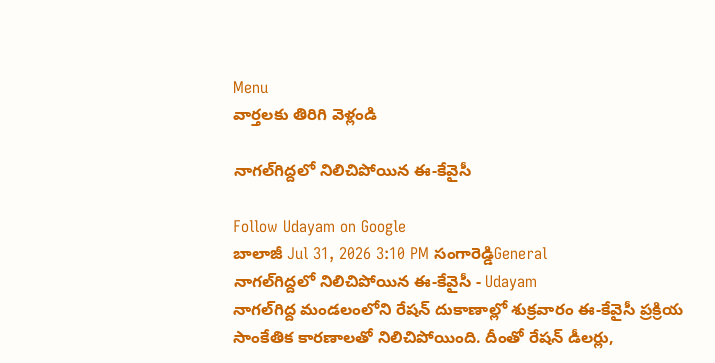Menu
వార్తలకు తిరిగి వెళ్లండి

నాగల్‌గిద్దలో నిలిచిపోయిన ఈ-కేవైసీ

Follow Udayam on Google
బాలాజీ Jul 31, 2026 3:10 PM సంగారెడ్డిGeneral
నాగల్‌గిద్దలో నిలిచిపోయిన ఈ-కేవైసీ - Udayam
నాగల్‌గిద్ద మండలంలోని రేషన్ దుకాణాల్లో శుక్రవారం ఈ-కేవైసీ ప్రక్రియ సాంకేతిక కారణాలతో నిలిచిపోయింది. దీంతో రేషన్ డీలర్లు,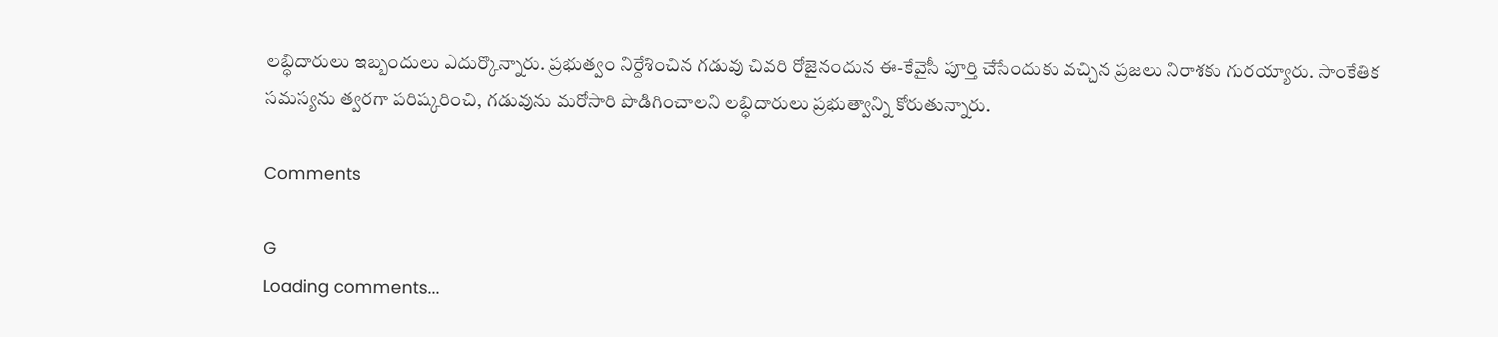లబ్ధిదారులు ఇబ్బందులు ఎదుర్కొన్నారు. ప్రభుత్వం నిర్దేశించిన గడువు చివరి రోజైనందున ఈ-కేవైసీ పూర్తి చేసేందుకు వచ్చిన ప్రజలు నిరాశకు గురయ్యారు. సాంకేతిక సమస్యను త్వరగా పరిష్కరించి, గడువును మరోసారి పొడిగించాలని లబ్ధిదారులు ప్రభుత్వాన్ని కోరుతున్నారు.

Comments

G
Loading comments...